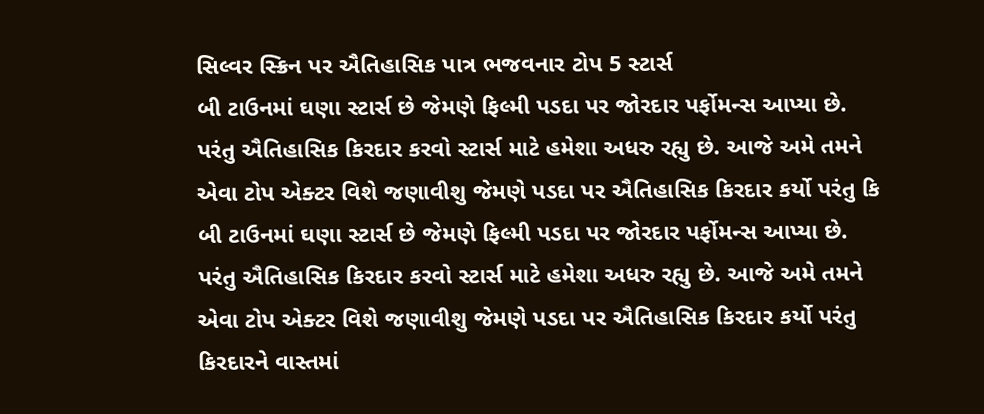સિલ્વર સ્ક્રિન પર ઐતિહાસિક પાત્ર ભજવનાર ટોપ 5 સ્ટાર્સ
બી ટાઉનમાં ઘણા સ્ટાર્સ છે જેમણે ફિલ્મી પડદા પર જોરદાર પર્ફોમન્સ આપ્યા છે. પરંતુ ઐતિહાસિક કિરદાર કરવો સ્ટાર્સ માટે હમેશા અધરુ રહ્યુ છે. આજે અમે તમને એવા ટોપ એક્ટર વિશે જણાવીશુ જેમણે પડદા પર ઐતિહાસિક કિરદાર કર્યો પરંતુ કિ
બી ટાઉનમાં ઘણા સ્ટાર્સ છે જેમણે ફિલ્મી પડદા પર જોરદાર પર્ફોમન્સ આપ્યા છે. પરંતુ ઐતિહાસિક કિરદાર કરવો સ્ટાર્સ માટે હમેશા અધરુ રહ્યુ છે. આજે અમે તમને એવા ટોપ એક્ટર વિશે જણાવીશુ જેમણે પડદા પર ઐતિહાસિક કિરદાર કર્યો પરંતુ કિરદારને વાસ્તમાં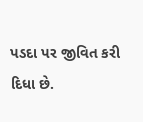પડદા પર જીવિત કરી દિધા છે.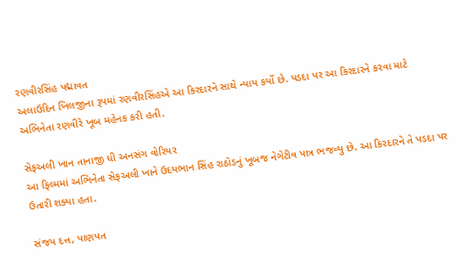રણવીરસિંહ પદ્માવત
અલાઉદિન ખિલજીના રૂપમાં રણવીરસિંહએ આ કિરદારને સાથે ન્યાય કર્યો છે. પડદા પર આ કિરદારને કરવા માટે અભિનેતા રણવીરે ખૂબ મહેનક કરી હતી.

સેફઅલી ખાન તાનાજી ધી અનસંગ વોરિયર
આ ફિલ્મમાં અભિનેતા સેફઅલી ખાને ઉદયભાન સિંહ રાઠોડનું ખૂબજ નેગેટીવ પાત્ર ભજવ્યુ છે. આ કિરદારને તે પડદા પર ઉતારી શક્યા હતા.

સંજય દત્ત, પાણપત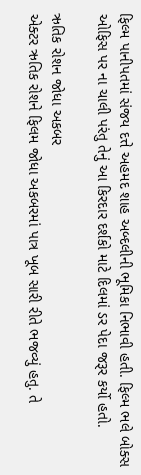ફિલ્મ પાનીપતમાં સંજય દત્તે અહમદ શાહ અબ્દલીની ભૂમિકા નિભાવી હતી. ફિલ્મ ભલે બોક્સ ઓફિસ પર ના ચાલી પરંતુ તેનું આ કિરદાર દર્શકો માટે દિલમાં ડર પેદા જરૂર કર્યો હતો.

ઋતિક રોશન જોધા અકબર
એક્ટર ઋતિક રોશને ફિલમ જોધા અકબરમાં પાત્ર ખૂબ સારી રીતે ભજવ્યું હતુ. તે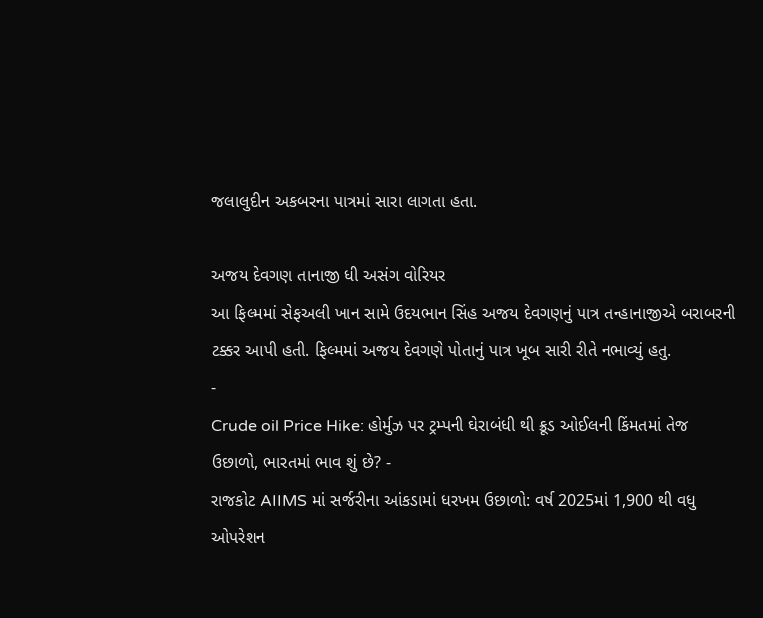જલાલુદીન અકબરના પાત્રમાં સારા લાગતા હતા.

અજય દેવગણ તાનાજી ધી અસંગ વોરિયર
આ ફિલ્મમાં સેફઅલી ખાન સામે ઉદયભાન સિંહ અજય દેવગણનું પાત્ર તન્હાનાજીએ બરાબરની ટક્કર આપી હતી. ફિલ્મમાં અજય દેવગણે પોતાનું પાત્ર ખૂબ સારી રીતે નભાવ્યું હતુ.
-
Crude oil Price Hike: હોર્મુઝ પર ટ્રમ્પની ઘેરાબંધી થી ક્રૂડ ઓઈલની કિંમતમાં તેજ ઉછાળો, ભારતમાં ભાવ શું છે? -
રાજકોટ AIIMS માં સર્જરીના આંકડામાં ધરખમ ઉછાળો: વર્ષ 2025માં 1,900 થી વધુ ઓપરેશન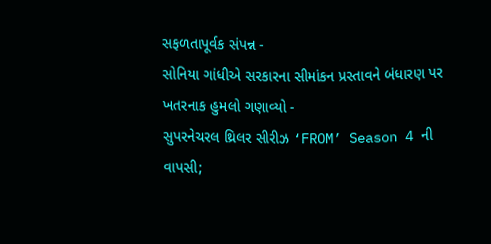સફળતાપૂર્વક સંપન્ન -
સોનિયા ગાંધીએ સરકારના સીમાંકન પ્રસ્તાવને બંધારણ પર ખતરનાક હુમલો ગણાવ્યો -
સુપરનેચરલ થ્રિલર સીરીઝ ‘FROM’ Season 4 ની વાપસી;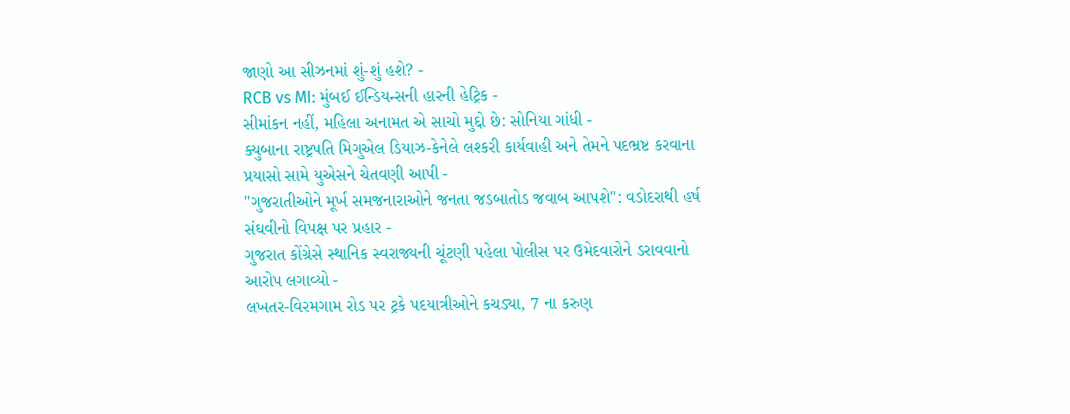જાણો આ સીઝનમાં શું-શું હશે? -
RCB vs MI: મુંબઈ ઈન્ડિયન્સની હારની હેટ્રિક -
સીમાંકન નહીં, મહિલા અનામત એ સાચો મુદ્દો છે: સોનિયા ગાંધી -
ક્યુબાના રાષ્ટ્રપતિ મિગુએલ ડિયાઝ-કેનેલે લશ્કરી કાર્યવાહી અને તેમને પદભ્રષ્ટ કરવાના પ્રયાસો સામે યુએસને ચેતવણી આપી -
"ગુજરાતીઓને મૂર્ખ સમજનારાઓને જનતા જડબાતોડ જવાબ આપશે": વડોદરાથી હર્ષ સંઘવીનો વિપક્ષ પર પ્રહાર -
ગુજરાત કોંગ્રેસે સ્થાનિક સ્વરાજ્યની ચૂંટણી પહેલા પોલીસ પર ઉમેદવારોને ડરાવવાનો આરોપ લગાવ્યો -
લખતર-વિરમગામ રોડ પર ટ્રકે પદયાત્રીઓને કચડ્યા, 7 ના કરુણ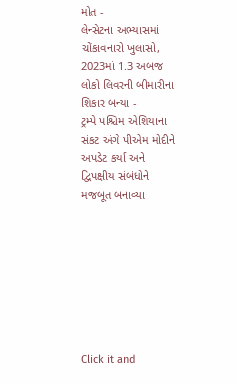મોત -
લેન્સેટના અભ્યાસમાં ચોંકાવનારો ખુલાસો, 2023માં 1.3 અબજ લોકો લિવરની બીમારીના શિકાર બન્યા -
ટ્રમ્પે પશ્ચિમ એશિયાના સંકટ અંગે પીએમ મોદીને અપડેટ કર્યા અને દ્વિપક્ષીય સંબંધોને મજબૂત બનાવ્યા








Click it and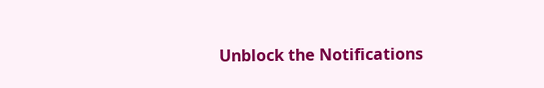Unblock the Notifications